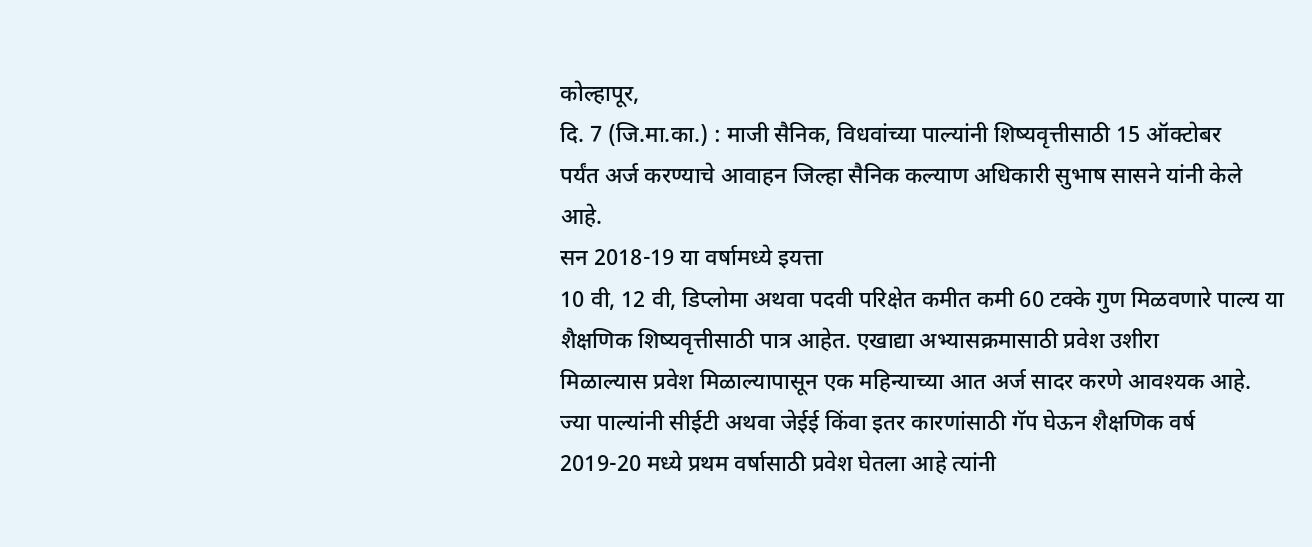कोल्हापूर,
दि. 7 (जि.मा.का.) : माजी सैनिक, विधवांच्या पाल्यांनी शिष्यवृत्तीसाठी 15 ऑक्टोबर
पर्यंत अर्ज करण्याचे आवाहन जिल्हा सैनिक कल्याण अधिकारी सुभाष सासने यांनी केले
आहे.
सन 2018-19 या वर्षामध्ये इयत्ता
10 वी, 12 वी, डिप्लोमा अथवा पदवी परिक्षेत कमीत कमी 60 टक्के गुण मिळवणारे पाल्य या
शैक्षणिक शिष्यवृत्तीसाठी पात्र आहेत. एखाद्या अभ्यासक्रमासाठी प्रवेश उशीरा
मिळाल्यास प्रवेश मिळाल्यापासून एक महिन्याच्या आत अर्ज सादर करणे आवश्यक आहे.
ज्या पाल्यांनी सीईटी अथवा जेईई किंवा इतर कारणांसाठी गॅप घेऊन शैक्षणिक वर्ष
2019-20 मध्ये प्रथम वर्षासाठी प्रवेश घेतला आहे त्यांनी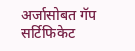अर्जासोबत गॅप सर्टिफिकेट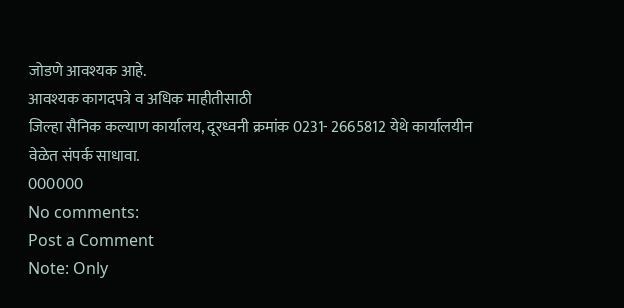जोडणे आवश्यक आहे.
आवश्यक कागदपत्रे व अधिक माहीतीसाठी
जिल्हा सैनिक कल्याण कार्यालय, दूरध्वनी क्रमांक 0231- 2665812 येथे कार्यालयीन
वेळेत संपर्क साधावा.
000000
No comments:
Post a Comment
Note: Only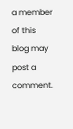a member of this blog may post a comment.